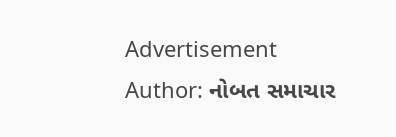Advertisement
Author: નોબત સમાચાર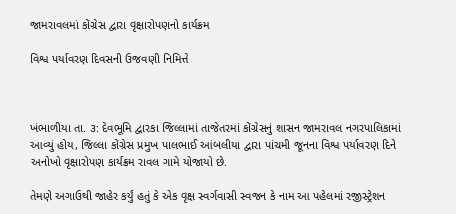જામરાવલમાં કોંગ્રેસ દ્વારા વૃક્ષારોપણનો કાર્યક્રમ

વિશ્વ પર્યાવરણ દિવસની ઉજવણી નિમિત્તે



ખંભાળીયા તા. ૩: દેવભૂમિ દ્વારકા જિલ્લામાં તાજેતરમાં કોંગ્રેસનું શાસન જામરાવલ નગરપાલિકામાં આવ્યું હોય, જિલ્લા કોંગ્રેસ પ્રમુખ પાલભાઈ આંબલીયા દ્વારા પાંચમી જૂનના વિશ્વ પર્યાવરણ દિને અનોખો વૃક્ષારોપણ કાર્યક્રમ રાવલ ગામે યોજાયો છે.

તેમણે અગાઉથી જાહેર કર્યું હતું કે એક વૃક્ષ સ્વર્ગવાસી સ્વજન કે નામ આ પહેલમાં રજીસ્ટ્રેશન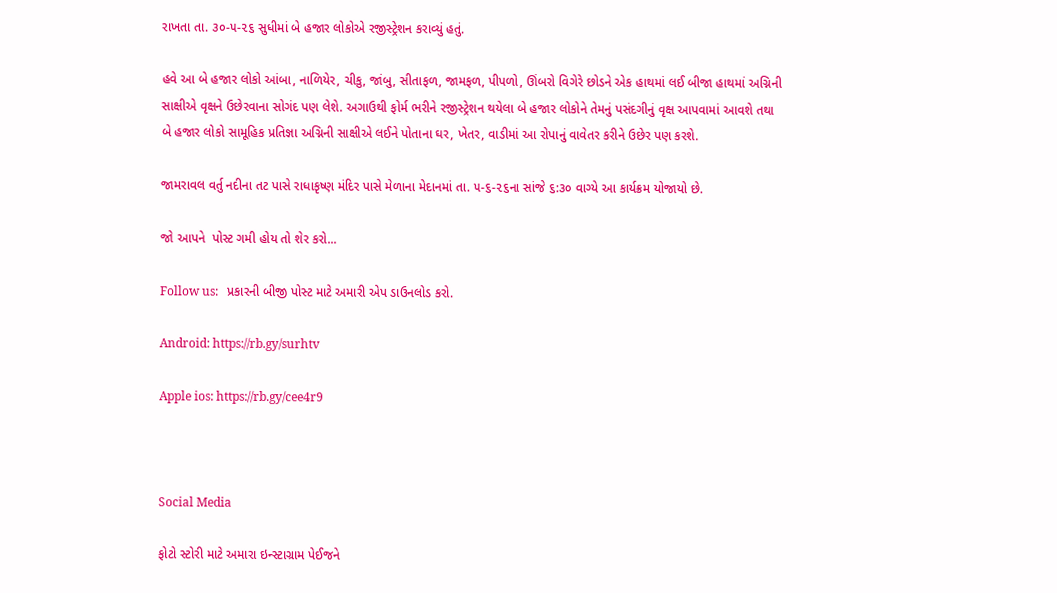રાખતા તા. ૩૦-૫-૨૬ સુધીમાં બે હજાર લોકોએ રજીસ્ટ્રેશન કરાવ્યું હતું.

હવે આ બે હજાર લોકો આંબા, નાળિયેર, ચીકુ, જાંબુ, સીતાફળ, જામફળ, પીપળો, ઊંબરો વિગેરે છોડને એક હાથમાં લઈ બીજા હાથમાં અગ્નિની સાક્ષીએ વૃક્ષને ઉછેરવાના સોગંદ પણ લેશે. અગાઉથી ફોર્મ ભરીને રજીસ્ટ્રેશન થયેલા બે હજાર લોકોને તેમનું પસંદગીનું વૃક્ષ આપવામાં આવશે તથા બે હજાર લોકો સામૂહિક પ્રતિજ્ઞા અગ્નિની સાક્ષીએ લઈને પોતાના ઘર, ખેતર, વાડીમાં આ રોપાનું વાવેતર કરીને ઉછેર પણ કરશે.

જામરાવલ વર્તુ નદીના તટ પાસે રાધાકૃષ્ણ મંદિર પાસે મેળાના મેદાનમાં તા. ૫-૬-૨૬ના સાંજે ૬:૩૦ વાગ્યે આ કાર્યક્રમ યોજાયો છે.

જો આપને  પોસ્ટ ગમી હોય તો શેર કરો...

Follow us:   પ્રકારની બીજી પોસ્ટ માટે અમારી એપ ડાઉનલોડ કરો.

Android: https://rb.gy/surhtv

Apple ios: https://rb.gy/cee4r9



Social Media

ફોટો સ્ટોરી માટે અમારા ઇન્સ્ટાગ્રામ પેઈજને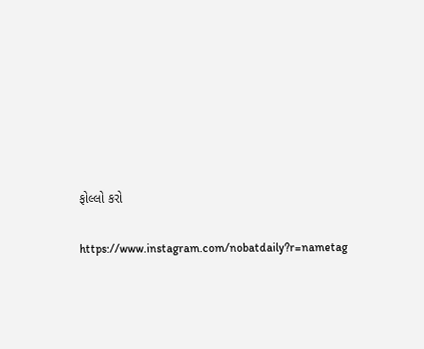ફોલ્લો કરો

https://www.instagram.com/nobatdaily?r=nametag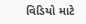વિડિયો માટે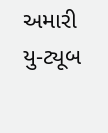અમારી યુ-ટ્યૂબ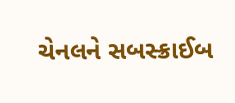ચેનલને સબસ્ક્રાઈબ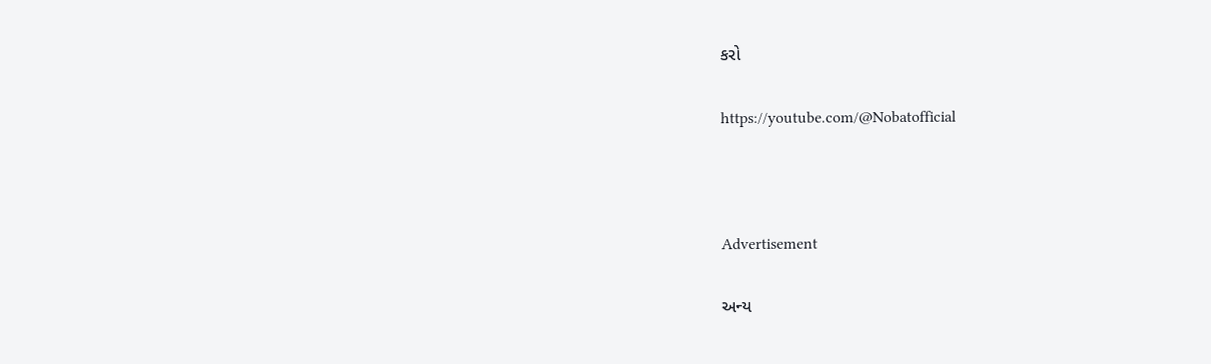કરો

https://youtube.com/@Nobatofficial



Advertisement

અન્ય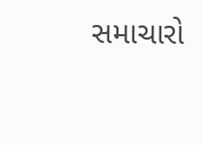સમાચારો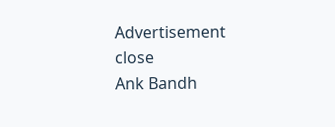Advertisement
close
Ank Bandh